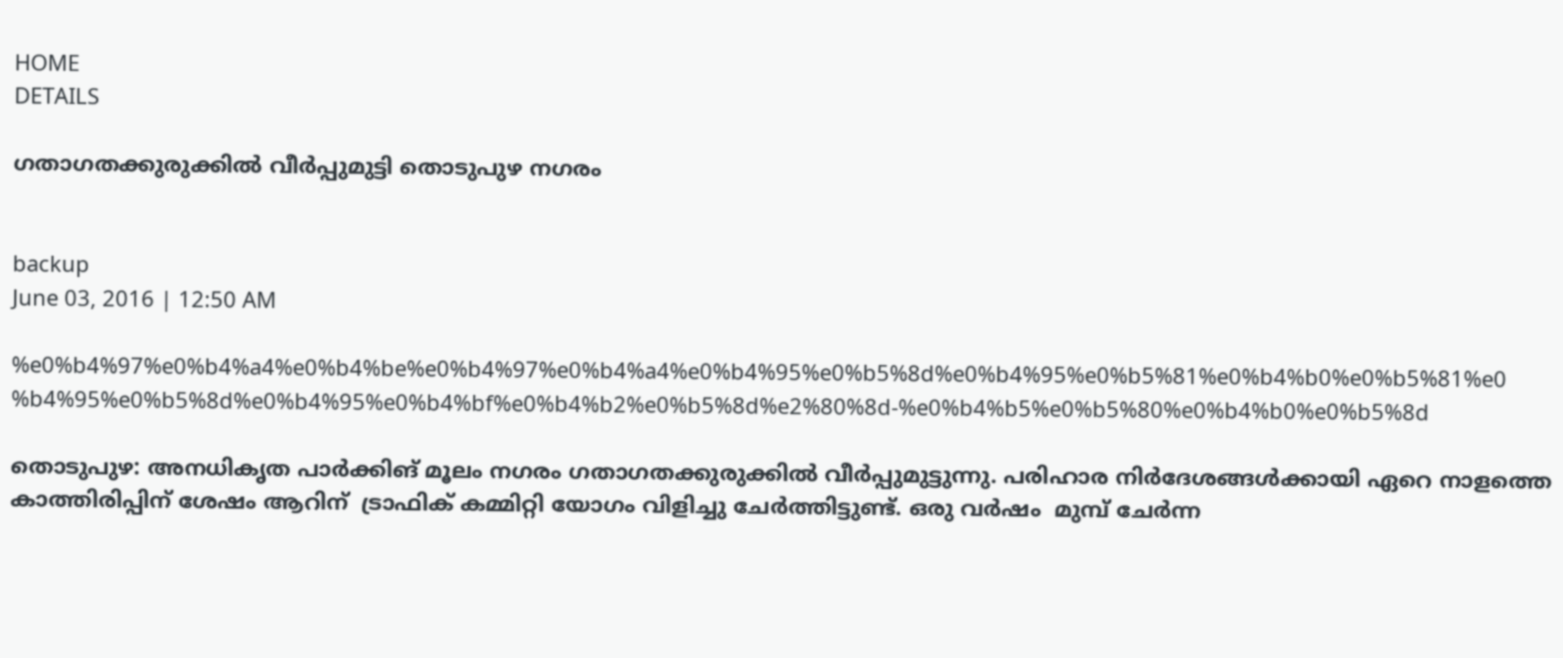HOME
DETAILS

ഗതാഗതക്കുരുക്കില്‍ വീര്‍പ്പുമുട്ടി തൊടുപുഴ നഗരം


backup
June 03, 2016 | 12:50 AM

%e0%b4%97%e0%b4%a4%e0%b4%be%e0%b4%97%e0%b4%a4%e0%b4%95%e0%b5%8d%e0%b4%95%e0%b5%81%e0%b4%b0%e0%b5%81%e0%b4%95%e0%b5%8d%e0%b4%95%e0%b4%bf%e0%b4%b2%e0%b5%8d%e2%80%8d-%e0%b4%b5%e0%b5%80%e0%b4%b0%e0%b5%8d

തൊടുപുഴ: അനധികൃത പാര്‍ക്കിങ് മൂലം നഗരം ഗതാഗതക്കുരുക്കില്‍ വീര്‍പ്പുമുട്ടുന്നു. പരിഹാര നിര്‍ദേശങ്ങള്‍ക്കായി ഏറെ നാളത്തെ കാത്തിരിപ്പിന് ശേഷം ആറിന്  ട്രാഫിക് കമ്മിറ്റി യോഗം വിളിച്ചു ചേര്‍ത്തിട്ടുണ്ട്. ഒരു വര്‍ഷം  മുമ്പ് ചേര്‍ന്ന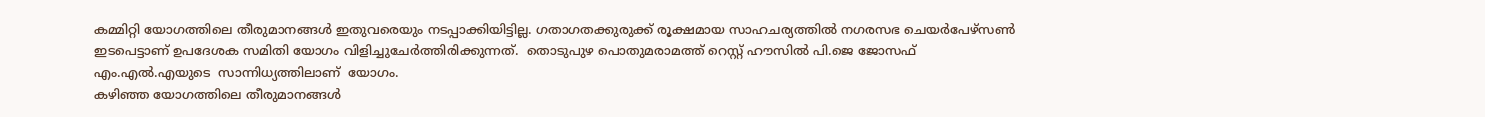കമ്മിറ്റി യോഗത്തിലെ തീരുമാനങ്ങള്‍ ഇതുവരെയും നടപ്പാക്കിയിട്ടില്ല. ഗതാഗതക്കുരുക്ക് രൂക്ഷമായ സാഹചര്യത്തില്‍ നഗരസഭ ചെയര്‍പേഴ്‌സണ്‍ ഇടപെട്ടാണ് ഉപദേശക സമിതി യോഗം വിളിച്ചുചേര്‍ത്തിരിക്കുന്നത്.  തൊടുപുഴ പൊതുമരാമത്ത് റെസ്റ്റ് ഹൗസില്‍ പി.ജെ ജോസഫ് എം.എല്‍.എയുടെ  സാന്നിധ്യത്തിലാണ്  യോഗം.
കഴിഞ്ഞ യോഗത്തിലെ തീരുമാനങ്ങള്‍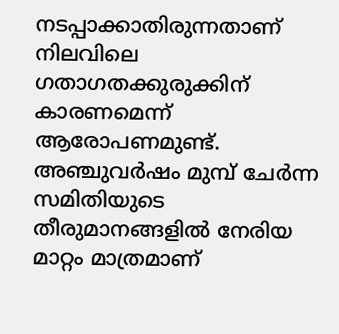നടപ്പാക്കാതിരുന്നതാണ് നിലവിലെ ഗതാഗതക്കുരുക്കിന് കാരണമെന്ന് ആരോപണമുണ്ട്. അഞ്ചുവര്‍ഷം മുമ്പ് ചേര്‍ന്ന സമിതിയുടെ തീരുമാനങ്ങളില്‍ നേരിയ മാറ്റം മാത്രമാണ്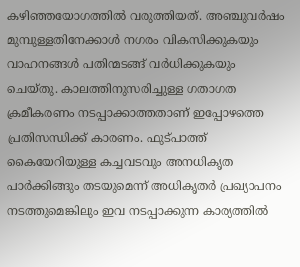കഴിഞ്ഞയോഗത്തില്‍ വരുത്തിയത്. അഞ്ചുവര്‍ഷം മുമ്പുള്ളതിനേക്കാള്‍ നഗരം വികസിക്കുകയും  വാഹനങ്ങള്‍ പതിന്മടങ്ങ് വര്‍ധിക്കുകയും ചെയ്തു. കാലത്തിനുസരിച്ചുള്ള ഗതാഗത ക്രമീകരണം നടപ്പാക്കാത്തതാണ് ഇപ്പോഴത്തെ പ്രതിസന്ധിക്ക് കാരണം. ഫുട്പാത്ത് കൈയേറിയുള്ള കച്ചവടവും അനധികൃത പാര്‍ക്കിങ്ങും തടയുമെന്ന് അധികൃതര്‍ പ്രഖ്യാപനം നടത്തുമെങ്കിലും ഇവ നടപ്പാക്കുന്ന കാര്യത്തില്‍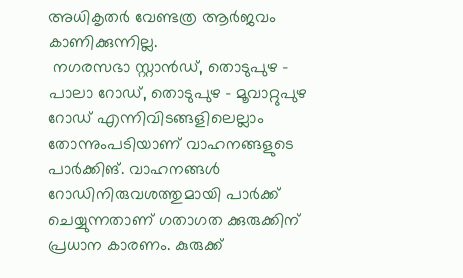അധികൃതര്‍ വേണ്ടത്ര ആര്‍ജവം കാണിക്കുന്നില്ല.
 നഗരസഭാ സ്റ്റാന്‍ഡ്, തൊടുപുഴ - പാലാ റോഡ്, തൊടുപുഴ - മൂവാറ്റുപുഴ റോഡ് എന്നിവിടങ്ങളിലെല്ലാം തോന്നുംപടിയാണ് വാഹനങ്ങളുടെ പാര്‍ക്കിങ്. വാഹനങ്ങള്‍ റോഡിനിരുവശത്തുമായി പാര്‍ക്ക് ചെയ്യുന്നതാണ് ഗതാഗത ക്കുരുക്കിന് പ്രധാന കാരണം. കുരുക്ക്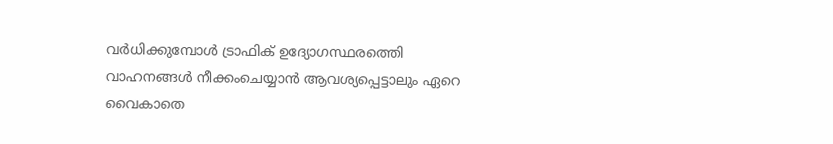വര്‍ധിക്കുമ്പോള്‍ ട്രാഫിക് ഉദ്യോഗസ്ഥരത്തെി വാഹനങ്ങള്‍ നീക്കംചെയ്യാന്‍ ആവശ്യപ്പെട്ടാലും ഏറെ വൈകാതെ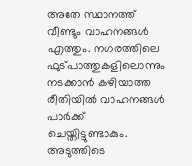അതേ സ്ഥാനത്ത് വീണ്ടും വാഹനങ്ങള്‍ എത്തും. നഗരത്തിലെ ഫുട്പാത്തുകളിലൊന്നും നടക്കാന്‍ കഴിയാത്ത രീതിയില്‍ വാഹനങ്ങള്‍ പാര്‍ക്ക് ചെയ്തിട്ടുണ്ടാകും. അടുത്തിടെ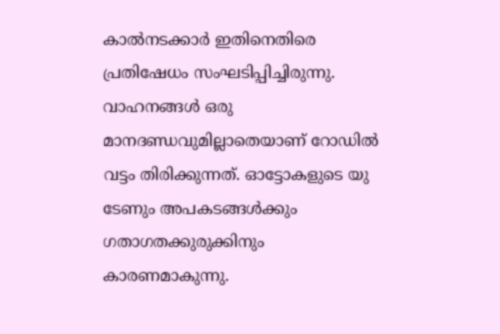കാല്‍നടക്കാര്‍ ഇതിനെതിരെ പ്രതിഷേധം സംഘടിപ്പിച്ചിരുന്നു. വാഹനങ്ങള്‍ ഒരു മാനദണ്ഡവുമില്ലാതെയാണ് റോഡില്‍ വട്ടം തിരിക്കുന്നത്. ഓട്ടോകളുടെ യു ടേണും അപകടങ്ങള്‍ക്കും ഗതാഗതക്കുരുക്കിനും കാരണമാകുന്നു.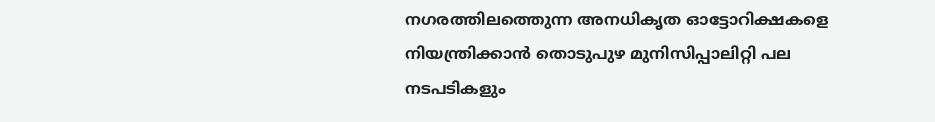നഗരത്തിലത്തെുന്ന അനധികൃത ഓട്ടോറിക്ഷകളെ നിയന്ത്രിക്കാന്‍ തൊടുപുഴ മുനിസിപ്പാലിറ്റി പല നടപടികളും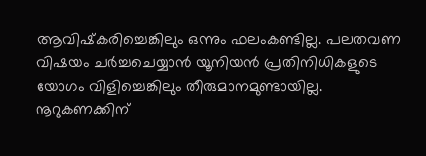ആവിഷ്‌കരിച്ചെങ്കിലും ഒന്നും ഫലംകണ്ടില്ല. പലതവണ വിഷയം ചര്‍ച്ചചെയ്യാന്‍ യൂനിയന്‍ പ്രതിനിധികളുടെ യോഗം വിളിച്ചെങ്കിലും തീരുമാനമുണ്ടായില്ല. നൂറുകണക്കിന്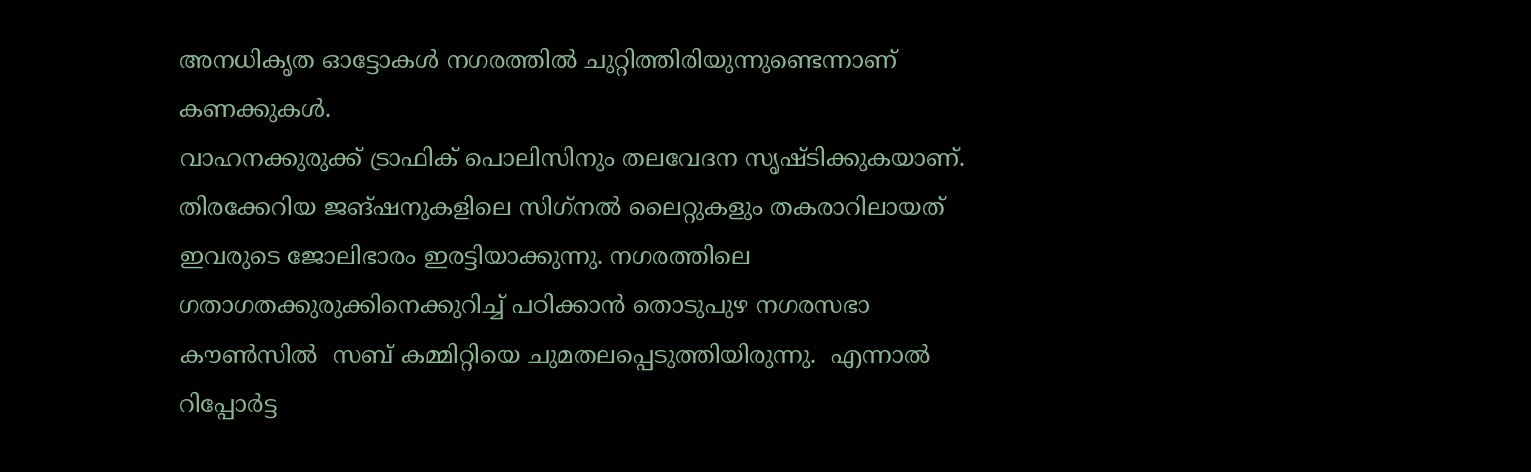അനധികൃത ഓട്ടോകള്‍ നഗരത്തില്‍ ചുറ്റിത്തിരിയുന്നുണ്ടെന്നാണ് കണക്കുകള്‍.
വാഹനക്കുരുക്ക് ട്രാഫിക് പൊലിസിനും തലവേദന സൃഷ്ടിക്കുകയാണ്. തിരക്കേറിയ ജങ്ഷനുകളിലെ സിഗ്‌നല്‍ ലൈറ്റുകളും തകരാറിലായത് ഇവരുടെ ജോലിഭാരം ഇരട്ടിയാക്കുന്നു. നഗരത്തിലെ ഗതാഗതക്കുരുക്കിനെക്കുറിച്ച് പഠിക്കാന്‍ തൊടുപുഴ നഗരസഭാ കൗണ്‍സില്‍  സബ് കമ്മിറ്റിയെ ചുമതലപ്പെടുത്തിയിരുന്നു.  എന്നാല്‍ റിപ്പോര്‍ട്ട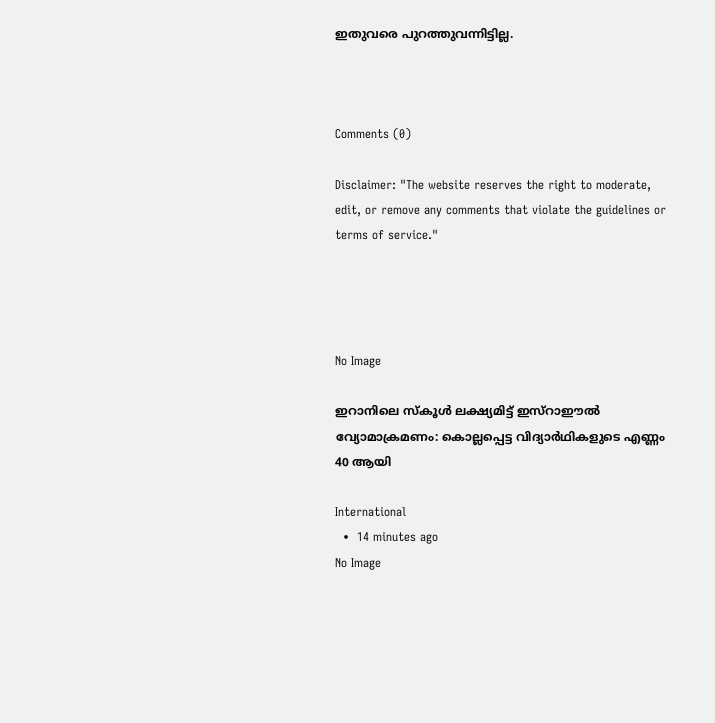ഇതുവരെ പുറത്തുവന്നിട്ടില്ല.



Comments (0)

Disclaimer: "The website reserves the right to moderate, edit, or remove any comments that violate the guidelines or terms of service."




No Image

ഇറാനിലെ സ്കൂൾ ലക്ഷ്യമിട്ട് ഇസ്റാഈൽ വ്യോമാക്രമണം: കൊല്ലപ്പെട്ട വിദ്യാർഥികളുടെ എണ്ണം 40 ആയി

International
  •  14 minutes ago
No Image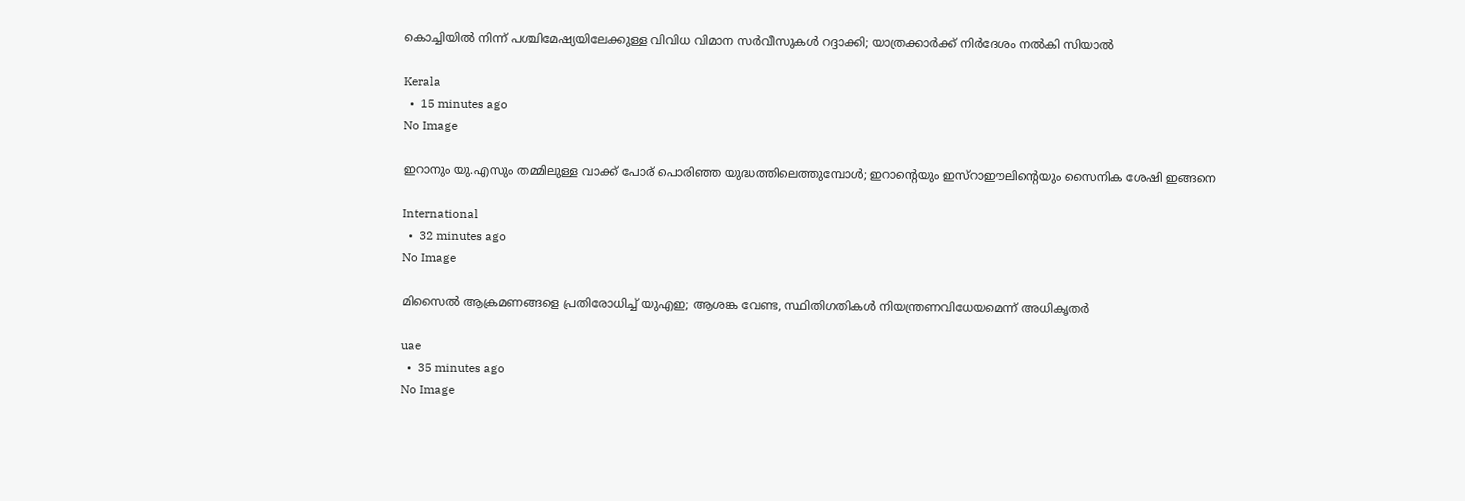കൊച്ചിയില്‍ നിന്ന് പശ്ചിമേഷ്യയിലേക്കുള്ള വിവിധ വിമാന സര്‍വീസുകള്‍ റദ്ദാക്കി; യാത്രക്കാര്‍ക്ക് നിര്‍ദേശം നല്‍കി സിയാല്‍

Kerala
  •  15 minutes ago
No Image

ഇറാനും യു.എസും തമ്മിലുള്ള വാക്ക് പോര് പൊരിഞ്ഞ യുദ്ധത്തിലെത്തുമ്പോൾ; ഇറാന്റെയും ഇസ്റാഈലിന്റെയും സൈനിക ശേഷി ഇങ്ങനെ

International
  •  32 minutes ago
No Image

മിസൈൽ ആക്രമണങ്ങളെ പ്രതിരോധിച്ച് യുഎഇ; ആശങ്ക വേണ്ട, സ്ഥിതിഗതികൾ നിയന്ത്രണവിധേയമെന്ന് അധികൃതർ

uae
  •  35 minutes ago
No Image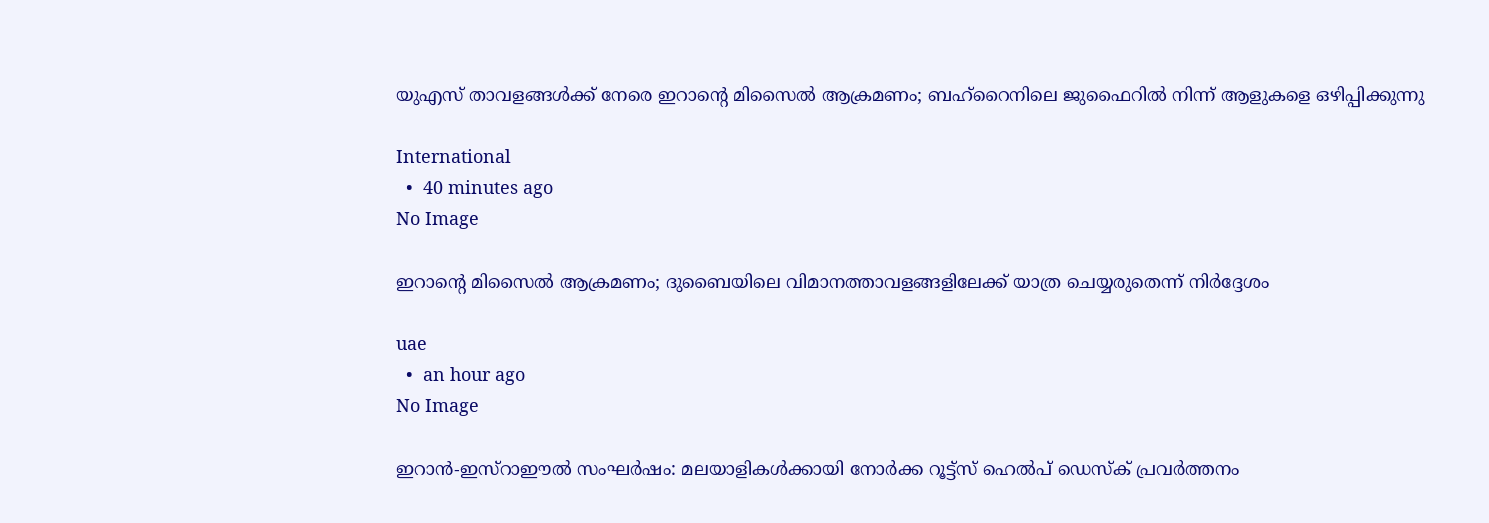യുഎസ് താവളങ്ങൾക്ക് നേരെ ഇറാന്റെ മിസൈൽ ആക്രമണം; ബഹ്റൈനിലെ ജുഫൈറിൽ നിന്ന് ആളുകളെ ഒഴിപ്പിക്കുന്നു

International
  •  40 minutes ago
No Image

ഇറാന്റെ മിസൈൽ ആക്രമണം; ദുബൈയിലെ വിമാനത്താവളങ്ങളിലേക്ക് യാത്ര ചെയ്യരുതെന്ന് നിർദ്ദേശം

uae
  •  an hour ago
No Image

ഇറാന്‍-ഇസ്‌റാഈല്‍ സംഘര്‍ഷം: മലയാളികള്‍ക്കായി നോര്‍ക്ക റൂട്ട്‌സ് ഹെല്‍പ് ഡെസ്‌ക് പ്രവര്‍ത്തനം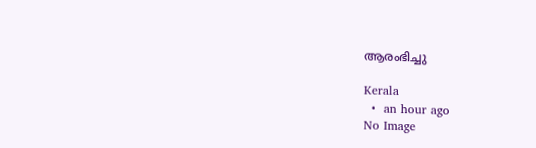ആരംഭിച്ചു

Kerala
  •  an hour ago
No Image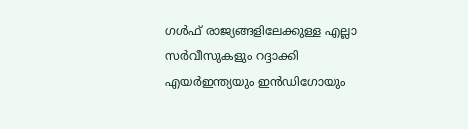ഗള്‍ഫ് രാജ്യങ്ങളിലേക്കുള്ള എല്ലാ സര്‍വീസുകളും റദ്ദാക്കി എയര്‍ഇന്ത്യയും ഇന്‍ഡിഗോയും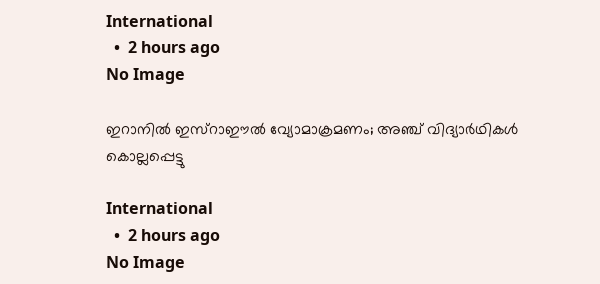International
  •  2 hours ago
No Image

ഇറാനിൽ ഇസ്റാഈൽ വ്യോമാക്രമണം; അഞ്ച് വിദ്യാർഥികൾ കൊല്ലപ്പെട്ടു

International
  •  2 hours ago
No Image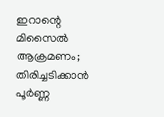ഇറാന്റെ മിസൈൽ ആക്രമണം; തിരിച്ചടിക്കാൻ പൂർണ്ണ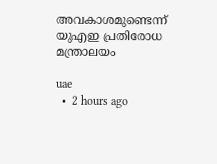അവകാശമുണ്ടെന്ന് യുഎഇ പ്രതിരോധ മന്ത്രാലയം

uae
  •  2 hours ago